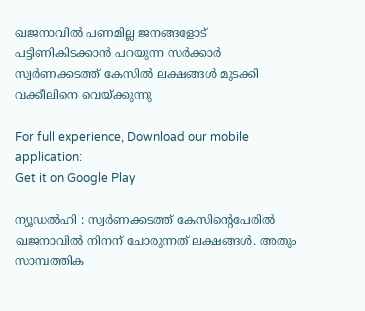ഖജനാവില്‍ പണമില്ല ജനങ്ങളോട് പട്ടിണികിടക്കാന്‍ പറയുന്ന സര്‍ക്കാര്‍ സ്വര്‍ണക്കടത്ത് കേസില്‍ ലക്ഷങ്ങള്‍ മുടക്കി വക്കീലിനെ വെയ്ക്കുന്നു

For full experience, Download our mobile application:
Get it on Google Play

ന്യൂഡല്‍ഹി : സ്വര്‍ണക്കടത്ത് കേസിന്‍റെപേരില്‍ ഖജനാവില്‍ നിനന് ചോരുന്നത് ലക്ഷങ്ങള്‍. അതും സാമ്പത്തിക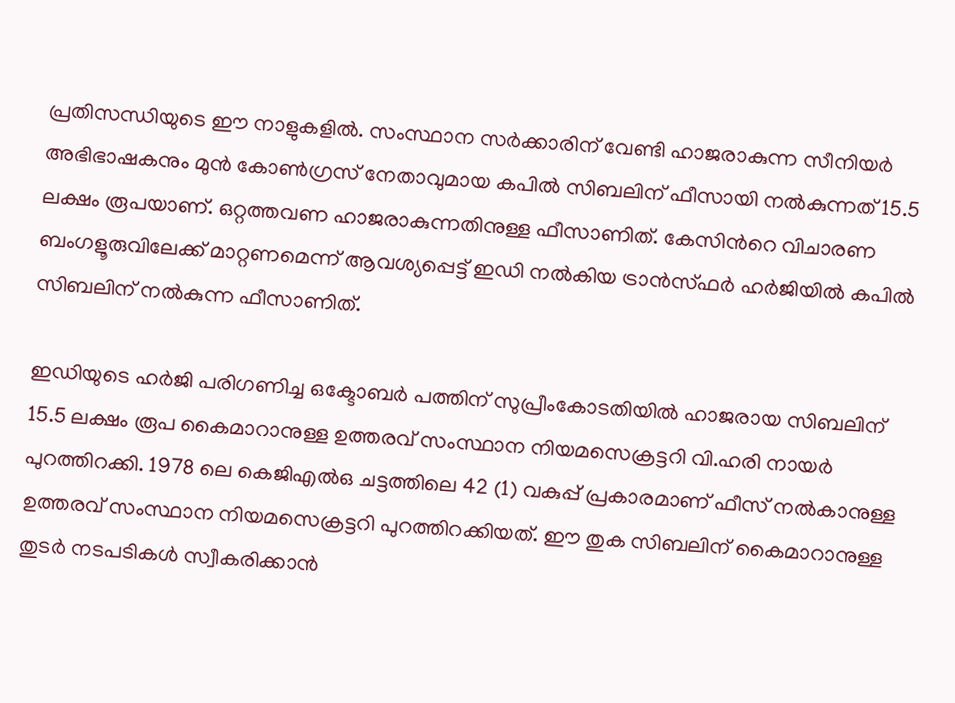പ്രതിസന്ധിയുടെ ഈ നാളുകളില്‍. സംസ്ഥാന സര്‍ക്കാരിന് വേണ്ടി ഹാജരാകുന്ന സീനിയര്‍ അഭിഭാഷകനും മുന്‍ കോണ്‍ഗ്രസ് നേതാവുമായ കപില്‍ സിബലിന് ഫീസായി നല്‍കുന്നത് 15.5 ലക്ഷം രൂപയാണ്. ഒറ്റത്തവണ ഹാജരാകുന്നതിനുള്ള ഫീസാണിത്. കേസിന്‍റെ വിചാരണ ബംഗളൂരുവിലേക്ക് മാറ്റണമെന്ന് ആവശ്യപ്പെട്ട് ഇഡി നല്‍കിയ ട്രാന്‍സ്ഫര്‍ ഹര്‍ജിയില്‍ കപില്‍ സിബലിന് നല്‍കുന്ന ഫീസാണിത്.

ഇഡിയുടെ ഹര്‍ജി പരിഗണിച്ച ഒക്ടോബര്‍ പത്തിന് സുപ്രീംകോടതിയില്‍ ഹാജരായ സിബലിന് 15.5 ലക്ഷം രൂപ കൈമാറാനുള്ള ഉത്തരവ് സംസ്ഥാന നിയമസെക്രട്ടറി വി.ഹരി നായര്‍ പുറത്തിറക്കി. 1978 ലെ കെജിഎല്‍ഒ ചട്ടത്തിലെ 42 (1) വകുപ്പ് പ്രകാരമാണ് ഫീസ് നല്‍കാനുള്ള ഉത്തരവ് സംസ്ഥാന നിയമസെക്രട്ടറി പുറത്തിറക്കിയത്. ഈ തുക സിബലിന് കൈമാറാനുള്ള തുടര്‍ നടപടികള്‍ സ്വീകരിക്കാന്‍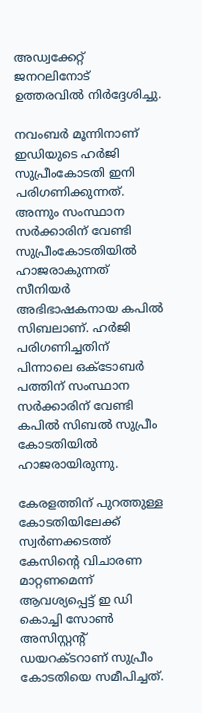അഡ്വക്കേറ്റ് ജനറലിനോട് ഉത്തരവില്‍ നിര്‍ദ്ദേശിച്ചു.

നവംബര്‍ മൂന്നിനാണ് ഇഡിയുടെ ഹര്‍ജി സുപ്രീംകോടതി ഇനി പരിഗണിക്കുന്നത്. അന്നും സംസ്ഥാന സര്‍ക്കാരിന് വേണ്ടി സുപ്രീംകോടതിയില്‍ ഹാജരാകുന്നത് സീനിയര്‍ അഭിഭാഷകനായ കപില്‍ സിബലാണ്. ഹര്‍ജി പരിഗണിച്ചതിന് പിന്നാലെ ഒക്ടോബര്‍ പത്തിന് സംസ്ഥാന സര്‍ക്കാരിന് വേണ്ടി കപില്‍ സിബല്‍ സുപ്രീം കോടതിയില്‍ ഹാജരായിരുന്നു.

കേരളത്തിന് പുറത്തുള്ള കോടതിയിലേക്ക് സ്വര്‍ണക്കടത്ത് കേസിന്‍റെ വിചാരണ മാറ്റണമെന്ന് ആവശ്യപ്പെട്ട് ഇ ഡി കൊച്ചി സോണ്‍ അസിസ്റ്റന്റ് ഡയറക്ടറാണ് സുപ്രീം കോടതിയെ സമീപിച്ചത്.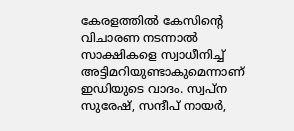കേരളത്തില്‍ കേസിന്‍റെ വിചാരണ നടന്നാല്‍ സാക്ഷികളെ സ്വാധീനിച്ച്‌ അട്ടിമറിയുണ്ടാകുമെന്നാണ് ഇഡിയുടെ വാദം. സ്വപ്ന സുരേഷ്, സന്ദീപ് നായര്‍,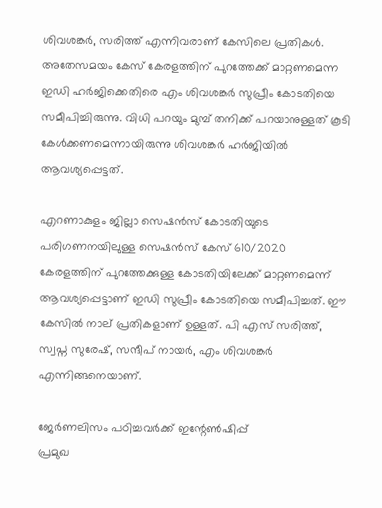ശിവശങ്കര്‍, സരിത്ത് എന്നിവരാണ് കേസിലെ പ്രതികള്‍. അതേസമയം കേസ് കേരളത്തിന് പുറത്തേക്ക് മാറ്റണമെന്ന ഇഡി ഹര്‍ജിക്കെതിരെ എം ശിവശങ്കര്‍ സുപ്രീം കോടതിയെ സമീപിച്ചിരുന്നു. വിധി പറയും മുമ്പ് തനിക്ക് പറയാനുള്ളത് കൂടി കേള്‍ക്കണമെന്നായിരുന്നു ശിവശങ്കര്‍ ഹര്‍ജിയില്‍ ആവശ്യപ്പെട്ടത്.

എറണാകുളം ജില്ലാ സെഷന്‍സ് കോടതിയുടെ പരിഗണനയിലുള്ള സെഷന്‍സ് കേസ് 610/2020 കേരളത്തിന് പുറത്തേക്കുള്ള കോടതിയിലേക്ക് മാറ്റണമെന്ന് ആവശ്യപ്പെട്ടാണ് ഇഡി സുപ്രീം കോടതിയെ സമീപിച്ചത്. ഈ കേസില്‍ നാല് പ്രതികളാണ് ഉള്ളത്. പി എസ് സരിത്ത്, സ്വപ്ന സുരേഷ്, സന്ദീപ് നായര്‍, എം ശിവശങ്കര്‍ എന്നിങ്ങനെയാണ്.

ജേര്‍ണലിസം പഠിച്ചവര്‍ക്ക് ഇന്റേൺഷിപ്പ്
പ്രമുഖ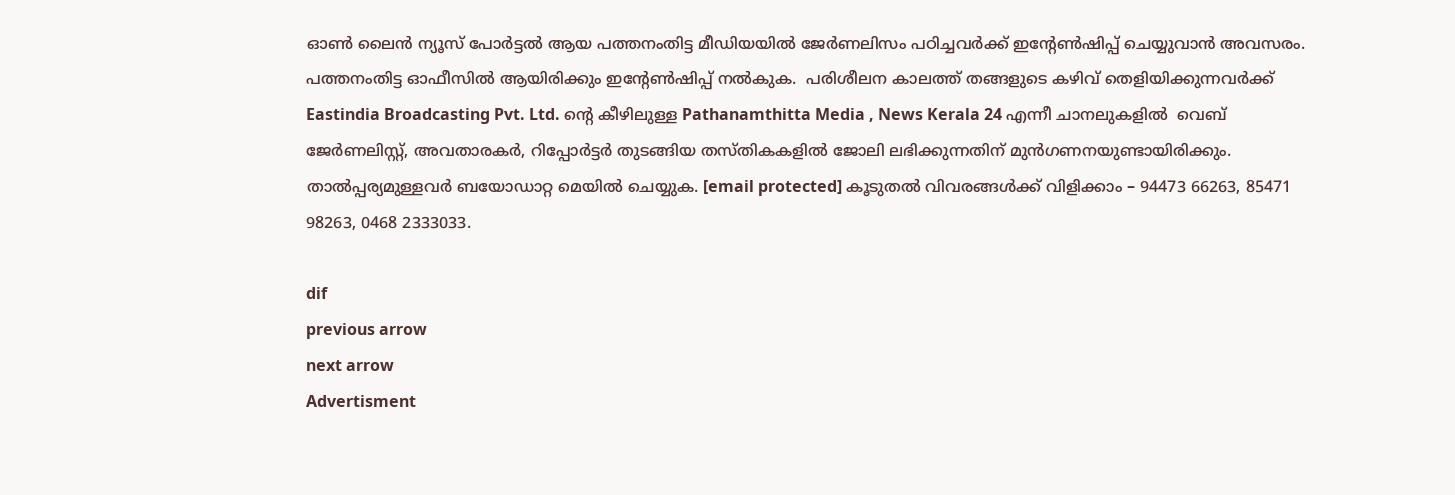ഓണ്‍ ലൈന്‍ ന്യൂസ് പോര്‍ട്ടല്‍ ആയ പത്തനംതിട്ട മീഡിയയില്‍ ജേര്‍ണലിസം പഠിച്ചവര്‍ക്ക് ഇന്റേൺഷിപ്പ് ചെയ്യുവാന്‍ അവസരം. പത്തനംതിട്ട ഓഫീസില്‍ ആയിരിക്കും ഇന്റേൺഷിപ്പ് നല്‍കുക.  പരിശീലന കാലത്ത് തങ്ങളുടെ കഴിവ് തെളിയിക്കുന്നവര്‍ക്ക് Eastindia Broadcasting Pvt. Ltd. ന്റെ കീഴിലുള്ള Pathanamthitta Media , News Kerala 24 എന്നീ ചാനലുകളില്‍  വെബ്‌ ജേര്‍ണലിസ്റ്റ്, അവതാരകര്‍, റിപ്പോര്‍ട്ടര്‍ തുടങ്ങിയ തസ്തികകളില്‍ ജോലി ലഭിക്കുന്നതിന് മുന്‍ഗണനയുണ്ടായിരിക്കും. താല്‍പ്പര്യമുള്ളവര്‍ ബയോഡാറ്റ മെയില്‍ ചെയ്യുക. [email protected] കൂടുതല്‍ വിവരങ്ങള്‍ക്ക് വിളിക്കാം – 94473 66263, 85471 98263, 0468 2333033.

dif
previous arrow
next arrow
Advertisment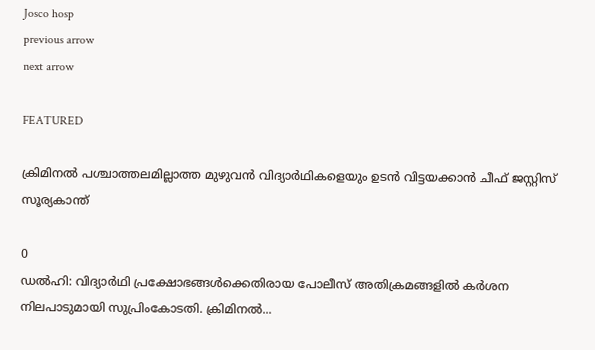Josco hosp
previous arrow
next arrow

FEATURED

ക്രിമിനൽ പശ്ചാത്തലമില്ലാത്ത മുഴുവൻ വിദ്യാർഥികളെയും ഉടൻ വിട്ടയക്കാൻ ചീഫ് ജസ്റ്റിസ് സൂര്യകാന്ത്

0
ഡൽഹി: വിദ്യാർഥി പ്രക്ഷോഭങ്ങൾക്കെതിരായ പോലീസ് അതിക്രമങ്ങളിൽ കർശന നിലപാടുമായി സുപ്രിംകോടതി. ക്രിമിനൽ...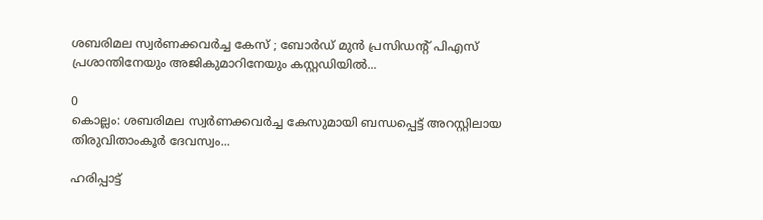ശബരിമല സ്വർണക്കവർച്ച കേസ് ; ബോർഡ് മുൻ പ്രസിഡന്റ് പിഎസ് പ്രശാന്തിനേയും അജികുമാറിനേയും കസ്റ്റഡിയില്‍...

0
കൊല്ലം: ശബരിമല സ്വർണക്കവർച്ച കേസുമായി ബന്ധപ്പെട്ട് അറസ്റ്റിലായ തിരുവിതാംകൂർ ദേവസ്വം...

ഹരിപ്പാട്ട്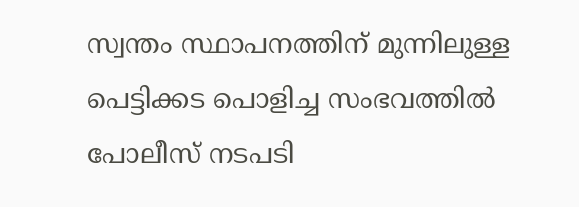സ്വന്തം സ്ഥാപനത്തിന് മുന്നിലുള്ള പെട്ടിക്കട പൊളിച്ച സംഭവത്തിൽ പോലീസ് നടപടി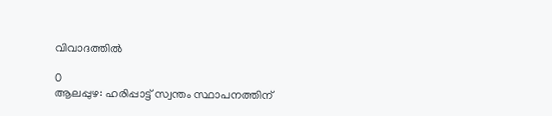വിവാദത്തിൽ

0
ആലപ്പുഴ: ഹരിപ്പാട്ട് സ്വന്തം സ്ഥാപനത്തിന്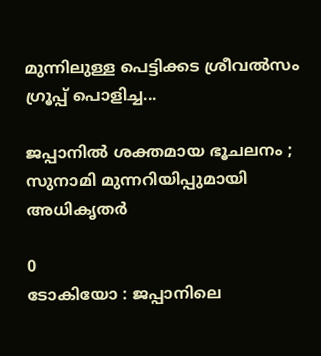മുന്നിലുള്ള പെട്ടിക്കട ശ്രീവൽസം ഗ്രൂപ്പ് പൊളിച്ച...

ജപ്പാനിൽ ശക്തമായ ഭൂചലനം ; സുനാമി മുന്നറിയിപ്പുമായി അധികൃതർ

0
ടോകിയോ : ജപ്പാനിലെ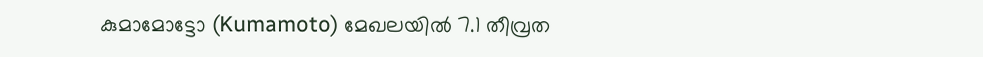കുമാമോട്ടോ (Kumamoto) മേഖലയിൽ 7.1 തീവ്രത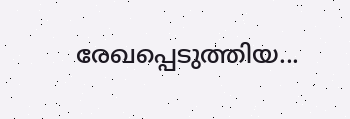രേഖപ്പെടുത്തിയ...